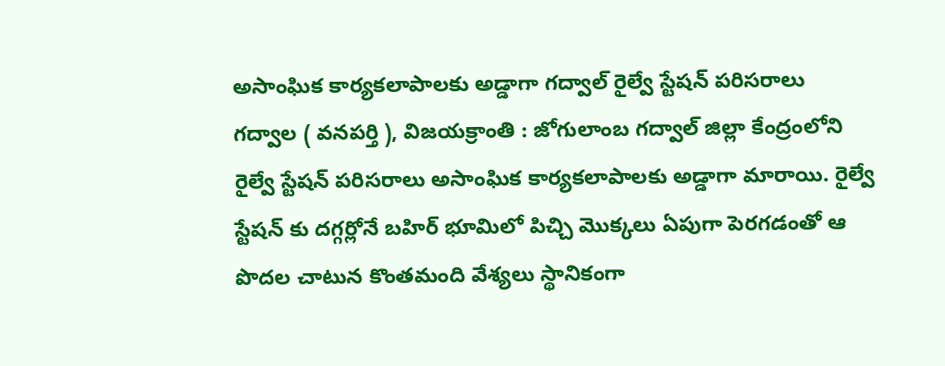అసాంఘిక కార్యకలాపాలకు అడ్డాగా గద్వాల్ రైల్వే స్టేషన్ పరిసరాలు
గద్వాల ( వనపర్తి ), విజయక్రాంతి : జోగులాంబ గద్వాల్ జిల్లా కేంద్రంలోని రైల్వే స్టేషన్ పరిసరాలు అసాంఘిక కార్యకలాపాలకు అడ్డాగా మారాయి. రైల్వే స్టేషన్ కు దగ్గర్లోనే బహిర్ భూమిలో పిచ్చి మొక్కలు ఏపుగా పెరగడంతో ఆ పొదల చాటున కొంతమంది వేశ్యలు స్థానికంగా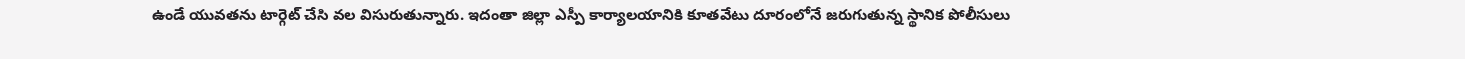ఉండే యువతను టార్గెట్ చేసి వల విసురుతున్నారు. ఇదంతా జిల్లా ఎస్పీ కార్యాలయానికి కూతవేటు దూరంలోనే జరుగుతున్న స్థానిక పోలీసులు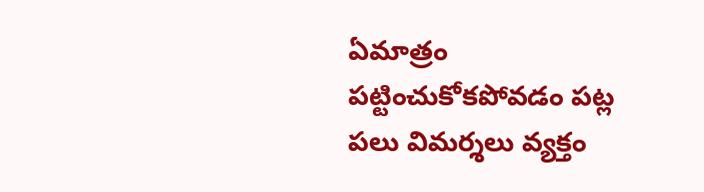ఏమాత్రం పట్టించుకోకపోవడం పట్ల పలు విమర్శలు వ్యక్తం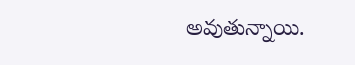అవుతున్నాయి.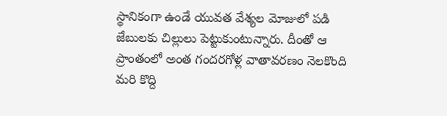స్థానికంగా ఉండే యువత వేశ్యల మోజులో పడి జేబులకు చిల్లులు పెట్టుకుంటున్నారు. దీంతో ఆ ప్రాంతంలో అంత గందరగోళ్ల వాతావరణం నెలకొంది మరి కొద్ది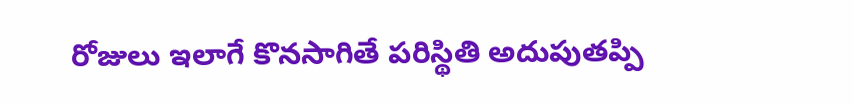రోజులు ఇలాగే కొనసాగితే పరిస్థితి అదుపుతప్పి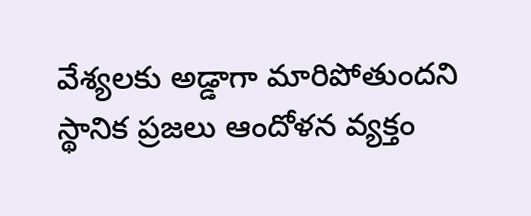వేశ్యలకు అడ్డాగా మారిపోతుందని స్థానిక ప్రజలు ఆందోళన వ్యక్తం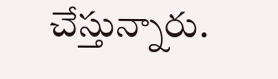చేస్తున్నారు.